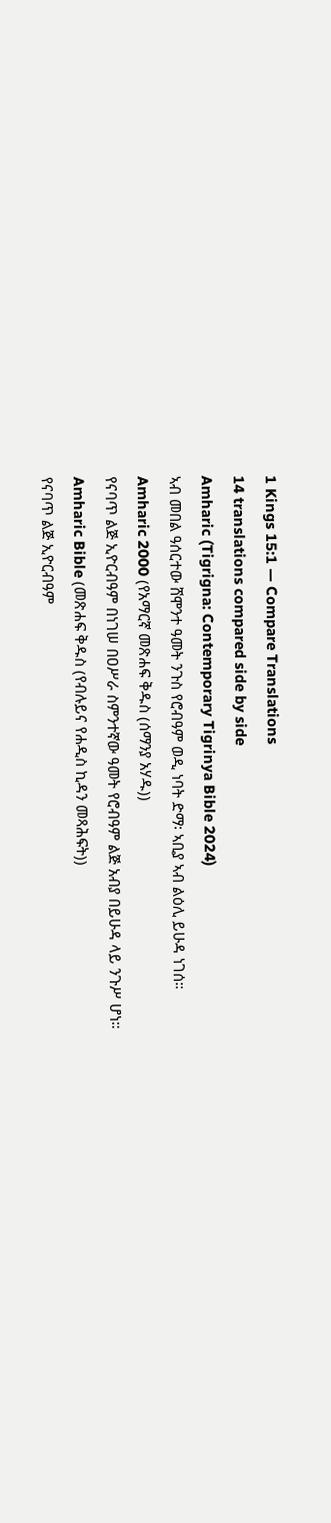1 Kings 15:1 — Compare Translations
14 translations compared side by side
Amharic (Tigrigna: Contemporary Tigrinya Bible 2024)
ኣብ መበል ዓሰርተው ሸሞንተ ዓመት ንጉስ የሮብዓም ወዲ ነባት ድማ፡ ኣቢያ ኣብ ልዕሊ ይሁዳ ነገሰ።
Amharic 2000 (የአማርኛ መጽሐፍ ቅዱስ (ሰማንያ አሃዱ))
የናባጥ ልጅ ኢዮርብዓም በነገሠ በዐሥራ ስምንተኛው ዓመት የሮብዓም ልጅ አብያ በይሁዳ ላይ ንጉሥ ሆነ።
Amharic Bible (መጽሐፍ ቅዱስ (የብሉይና የሐዲስ ኪዳን መጻሕፍት))
የናባጥ ልጅ ኢዮርብዓም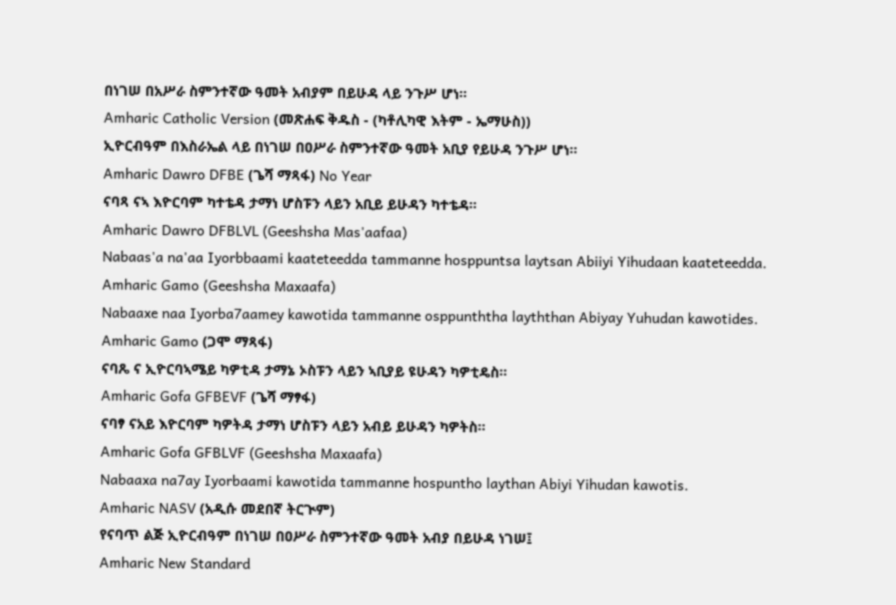በነገሠ በአሥራ ስምንተኛው ዓመት አብያም በይሁዳ ላይ ንጉሥ ሆነ።
Amharic Catholic Version (መጽሐፍ ቅዱስ - (ካቶሊካዊ እትም - ኤማሁስ))
ኢዮርብዓም በእስራኤል ላይ በነገሠ በዐሥራ ስምንተኛው ዓመት አቢያ የይሁዳ ንጉሥ ሆነ።
Amharic Dawro DFBE (ጌሻ ማጻፋ) No Year
ናባጻ ናኣ እዮርባም ካተቴዳ ታማነ ሆስፑን ላይን አቢይ ይሁዳን ካተቴዳ።
Amharic Dawro DFBLVL (Geeshsha Mas'aafaa)
Nabaas'a na'aa Iyorbbaami kaateteedda tammanne hosppuntsa laytsan Abiiyi Yihudaan kaateteedda.
Amharic Gamo (Geeshsha Maxaafa)
Nabaaxe naa Iyorba7aamey kawotida tammanne osppunththa layththan Abiyay Yuhudan kawotides.
Amharic Gamo (ጋሞ ማጻፋ)
ናባጼ ና ኢዮርባኣሜይ ካዎቲዳ ታማኔ ኦስፑን ላይን ኣቢያይ ዩሁዳን ካዎቲዴስ።
Amharic Gofa GFBEVF (ጌሻ ማፃፋ)
ናባፃ ናአይ እዮርባም ካዎትዳ ታማነ ሆስፑን ላይን አብይ ይሁዳን ካዎትስ።
Amharic Gofa GFBLVF (Geeshsha Maxaafa)
Nabaaxa na7ay Iyorbaami kawotida tammanne hospuntho laythan Abiyi Yihudan kawotis.
Amharic NASV (አዲሱ መደበኛ ትርጒም)
የናባጥ ልጅ ኢዮርብዓም በነገሠ በዐሥራ ስምንተኛው ዓመት አብያ በይሁዳ ነገሠ፤
Amharic New Standard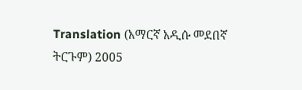Translation (አማርኛ አዲሱ መደበኛ ትርጉም) 2005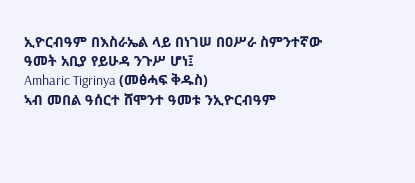ኢዮርብዓም በእስራኤል ላይ በነገሠ በዐሥራ ስምንተኛው ዓመት አቢያ የይሁዳ ንጉሥ ሆነ፤
Amharic Tigrinya (መፅሓፍ ቅዱስ)
ኣብ መበል ዓሰርተ ሸሞንተ ዓመቱ ንኢዮርብዓም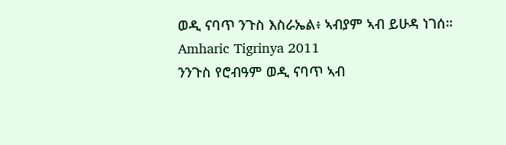ወዲ ናባጥ ንጉስ እስራኤል፥ ኣብያም ኣብ ይሁዳ ነገሰ።
Amharic Tigrinya 2011
ንንጉስ የሮብዓም ወዲ ናባጥ ኣብ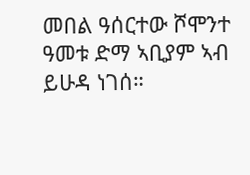መበል ዓሰርተው ሾሞንተ ዓመቱ ድማ ኣቢያም ኣብ ይሁዳ ነገሰ።